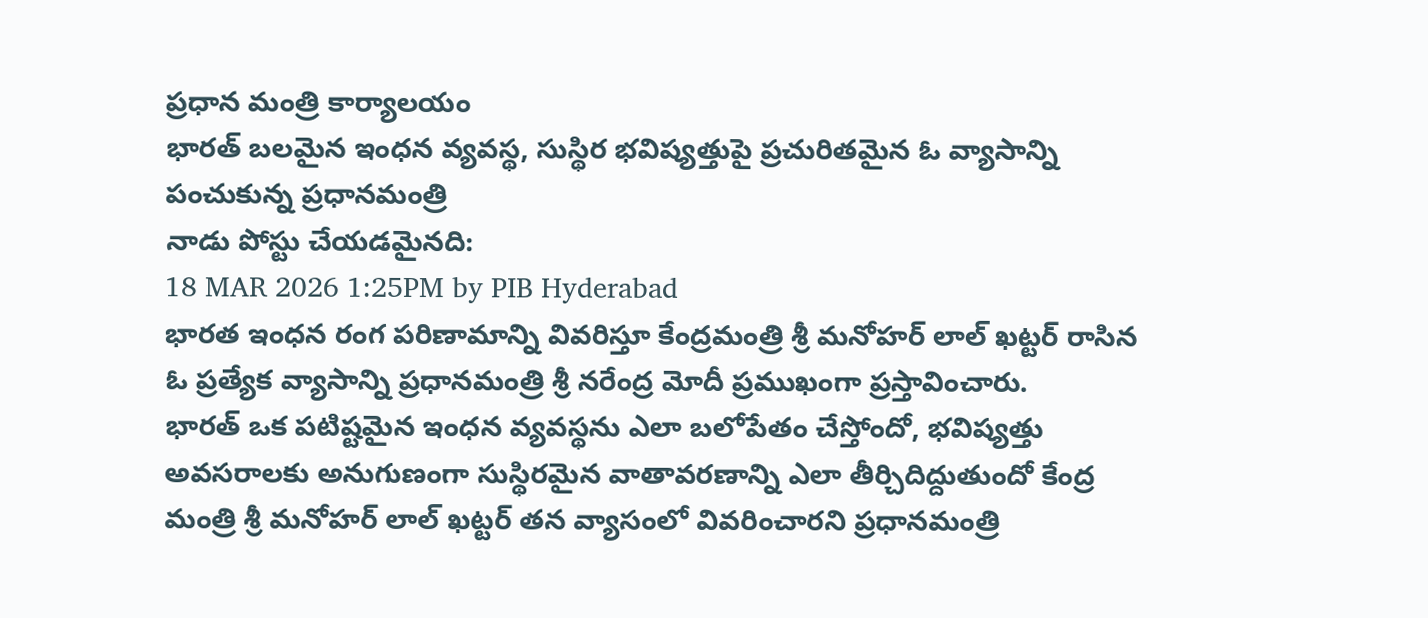ప్రధాన మంత్రి కార్యాలయం
భారత్ బలమైన ఇంధన వ్యవస్థ, సుస్థిర భవిష్యత్తుపై ప్రచురితమైన ఓ వ్యాసాన్ని పంచుకున్న ప్రధానమంత్రి
నాడు పోస్టు చేయడమైనది:
18 MAR 2026 1:25PM by PIB Hyderabad
భారత ఇంధన రంగ పరిణామాన్ని వివరిస్తూ కేంద్రమంత్రి శ్రీ మనోహర్ లాల్ ఖట్టర్ రాసిన ఓ ప్రత్యేక వ్యాసాన్ని ప్రధానమంత్రి శ్రీ నరేంద్ర మోదీ ప్రముఖంగా ప్రస్తావించారు.
భారత్ ఒక పటిష్టమైన ఇంధన వ్యవస్థను ఎలా బలోపేతం చేస్తోందో, భవిష్యత్తు అవసరాలకు అనుగుణంగా సుస్థిరమైన వాతావరణాన్ని ఎలా తీర్చిదిద్దుతుందో కేంద్ర మంత్రి శ్రీ మనోహర్ లాల్ ఖట్టర్ తన వ్యాసంలో వివరించారని ప్రధానమంత్రి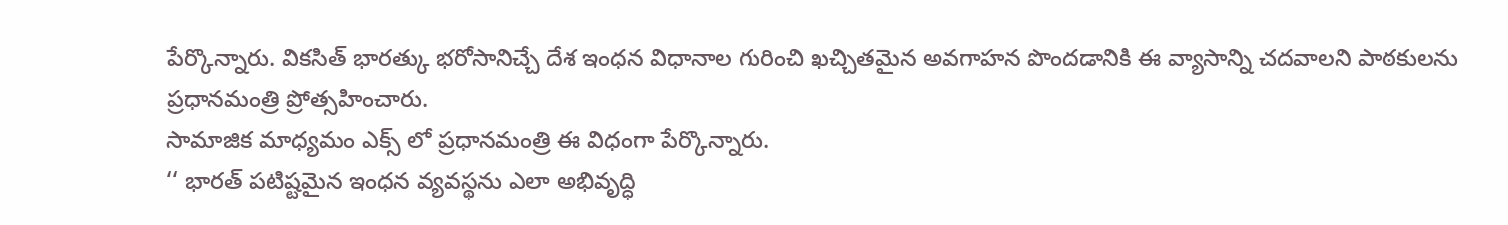పేర్కొన్నారు. వికసిత్ భారత్కు భరోసానిచ్చే దేశ ఇంధన విధానాల గురించి ఖచ్చితమైన అవగాహన పొందడానికి ఈ వ్యాసాన్ని చదవాలని పాఠకులను ప్రధానమంత్రి ప్రోత్సహించారు.
సామాజిక మాధ్యమం ఎక్స్ లో ప్రధానమంత్రి ఈ విధంగా పేర్కొన్నారు.
‘‘ భారత్ పటిష్టమైన ఇంధన వ్యవస్థను ఎలా అభివృద్ధి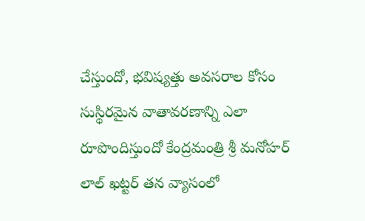చేస్తుందో, భవిష్యత్తు అవసరాల కోసం సుస్థిరమైన వాతావరణాన్ని ఎలా రూపొందిస్తుందో కేంద్రమంత్రి శ్రీ మనోహర్ లాల్ ఖట్టర్ తన వ్యాసంలో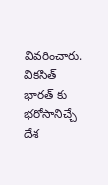వివరించారు.
వికసిత్ భారత్ కు భరోసానిచ్చే దేశ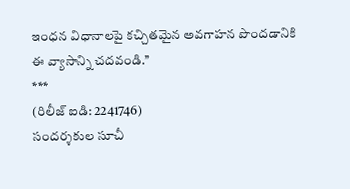ఇంధన విధానాలపై కచ్చితమైన అవగాహన పొందడానికి ఈ వ్యాసాన్ని చదవండి.’’
***
(రిలీజ్ ఐడి: 2241746)
సందర్శకుల సూచీ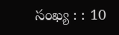సంఖ్య : : 10